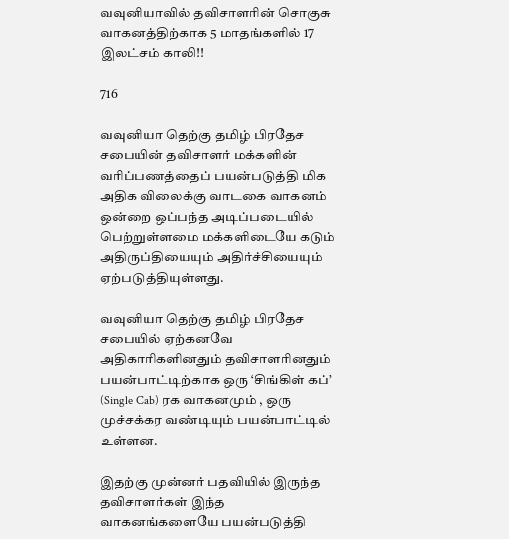வவுனியாவில் தவிசாளரின் சொகுசு வாகனத்திற்காக 5 மாதங்களில் 17 இலட்சம் காலி!!

716

வவுனியா தெற்கு தமிழ் பிரதேச சபையின் தவிசாளர் மக்களின் வரிப்பணத்தைப் பயன்படுத்தி மிக அதிக விலைக்கு வாடகை வாகனம் ஒன்றை ஒப்பந்த அடிப்படையில் பெற்றுள்ளமை மக்களிடையே கடும் அதிருப்தியையும் அதிர்ச்சியையும் ஏற்படுத்தியுள்ளது.

வவுனியா தெற்கு தமிழ் பிரதேச சபையில் ஏற்கனவே அதிகாரிகளினதும் தவிசாளரினதும் பயன்பாட்டிற்காக ஒரு ‘சிங்கிள் கப்’ (Single Cab) ரக வாகனமும் , ஒரு முச்சக்கர வண்டியும் பயன்பாட்டில் உள்ளன.

இதற்கு முன்னர் பதவியில் இருந்த தவிசாளர்கள் இந்த வாகனங்களையே பயன்படுத்தி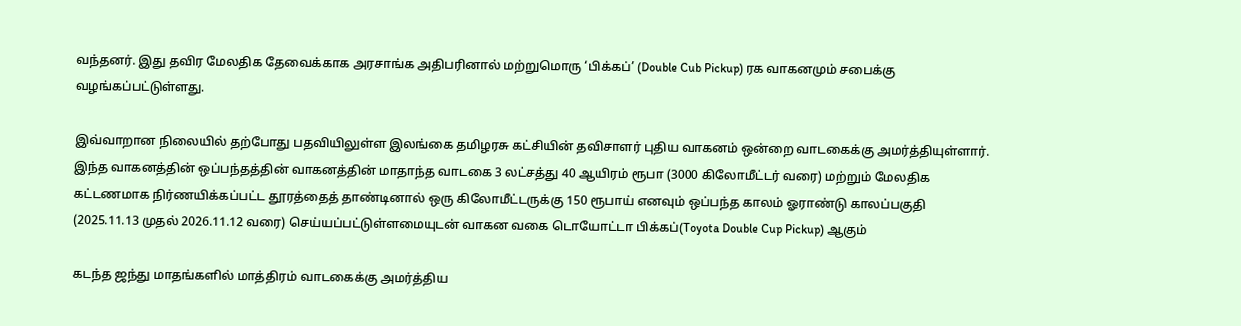வந்தனர். இது தவிர மேலதிக தேவைக்காக அரசாங்க அதிபரினால் மற்றுமொரு ‘பிக்கப்’ (Double Cub Pickup) ரக வாகனமும் சபைக்கு வழங்கப்பட்டுள்ளது.

இவ்வாறான நிலையில் தற்போது பதவியிலுள்ள இலங்கை தமிழரசு கட்சியின் தவிசாளர் புதிய வாகனம் ஒன்றை வாடகைக்கு அமர்த்தியுள்ளார். இந்த வாகனத்தின் ஒப்பந்தத்தின் வாகனத்தின் மாதாந்த வாடகை 3 லட்சத்து 40 ஆயிரம் ரூபா (3000 கிலோமீட்டர் வரை) மற்றும் மேலதிக கட்டணமாக நிர்ணயிக்கப்பட்ட தூரத்தைத் தாண்டினால் ஒரு கிலோமீட்டருக்கு 150 ரூபாய் எனவும் ஒப்பந்த காலம் ஓராண்டு காலப்பகுதி (2025.11.13 முதல் 2026.11.12 வரை) செய்யப்பட்டுள்ளமையுடன் வாகன வகை டொயோட்டா பிக்கப்(Toyota Double Cup Pickup) ஆகும்

கடந்த ஜந்து மாதங்களில் மாத்திரம் வாடகைக்கு அமர்த்திய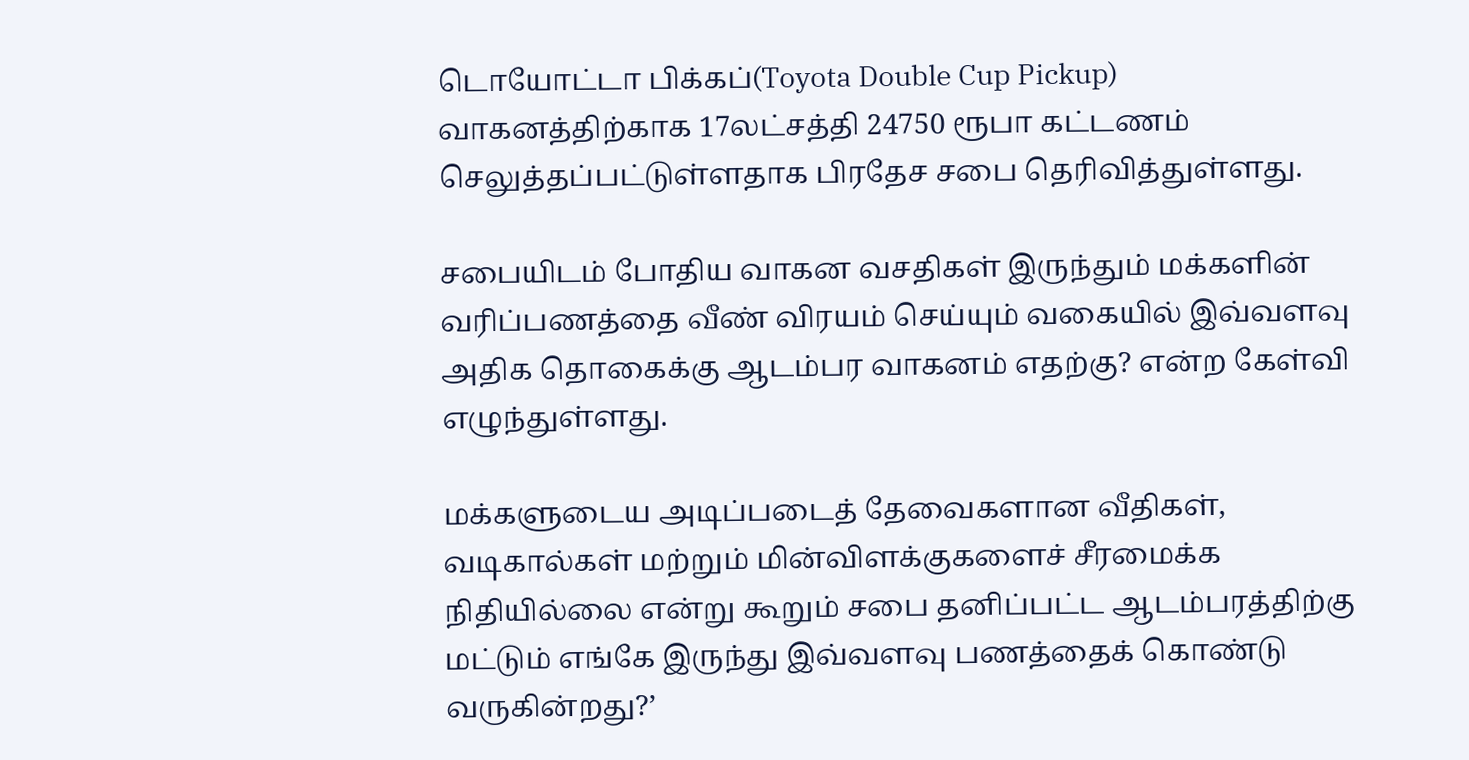டொயோட்டா பிக்கப்(Toyota Double Cup Pickup) வாகனத்திற்காக 17லட்சத்தி 24750 ரூபா கட்டணம் செலுத்தப்பட்டுள்ளதாக பிரதேச சபை தெரிவித்துள்ளது.

சபையிடம் போதிய வாகன வசதிகள் இருந்தும் மக்களின் வரிப்பணத்தை வீண் விரயம் செய்யும் வகையில் இவ்வளவு அதிக தொகைக்கு ஆடம்பர வாகனம் எதற்கு? என்ற கேள்வி எழுந்துள்ளது.

மக்களுடைய அடிப்படைத் தேவைகளான வீதிகள், வடிகால்கள் மற்றும் மின்விளக்குகளைச் சீரமைக்க நிதியில்லை என்று கூறும் சபை தனிப்பட்ட ஆடம்பரத்திற்கு மட்டும் எங்கே இருந்து இவ்வளவு பணத்தைக் கொண்டு வருகின்றது?’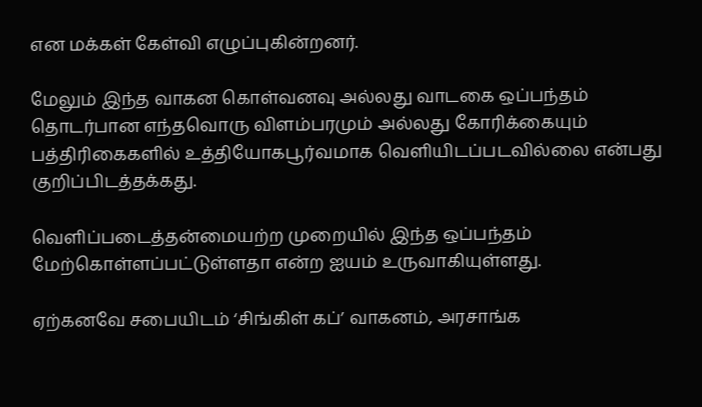என மக்கள் கேள்வி எழுப்புகின்றனர்.

மேலும் இந்த வாகன கொள்வனவு அல்லது வாடகை ஒப்பந்தம் தொடர்பான எந்தவொரு விளம்பரமும் அல்லது கோரிக்கையும் பத்திரிகைகளில் உத்தியோகபூர்வமாக வெளியிடப்படவில்லை என்பது குறிப்பிடத்தக்கது.

வெளிப்படைத்தன்மையற்ற முறையில் இந்த ஒப்பந்தம் மேற்கொள்ளப்பட்டுள்ளதா என்ற ஐயம் உருவாகியுள்ளது.

ஏற்கனவே சபையிடம் ‘சிங்கிள் கப்’ வாகனம், அரசாங்க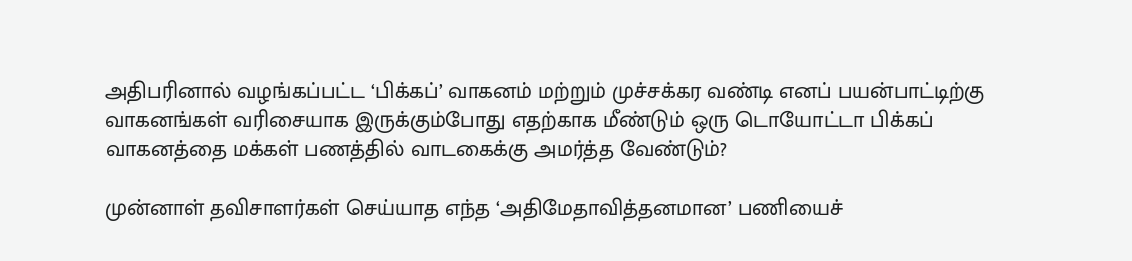அதிபரினால் வழங்கப்பட்ட ‘பிக்கப்’ வாகனம் மற்றும் முச்சக்கர வண்டி எனப் பயன்பாட்டிற்கு வாகனங்கள் வரிசையாக இருக்கும்போது எதற்காக மீண்டும் ஒரு டொயோட்டா பிக்கப் வாகனத்தை மக்கள் பணத்தில் வாடகைக்கு அமர்த்த வேண்டும்?

முன்னாள் தவிசாளர்கள் செய்யாத எந்த ‘அதிமேதாவித்தனமான’ பணியைச்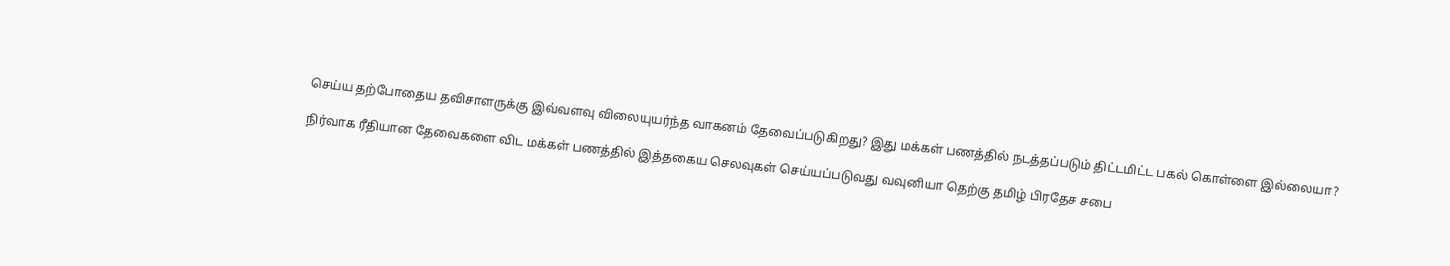செய்ய தற்போதைய தவிசாளருக்கு இவ்வளவு விலையுயர்ந்த வாகனம் தேவைப்படுகிறது? இது மக்கள் பணத்தில் நடத்தப்படும் திட்டமிட்ட பகல் கொள்ளை இல்லையா?

நிர்வாக ரீதியான தேவைகளை விட மக்கள் பணத்தில் இத்தகைய செலவுகள் செய்யப்படுவது வவுனியா தெற்கு தமிழ் பிரதேச சபை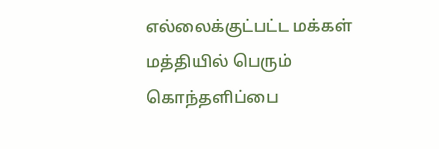எல்லைக்குட்பட்ட மக்கள் மத்தியில் பெரும் கொந்தளிப்பை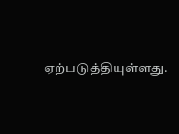ஏற்படுத்தியுள்ளது.